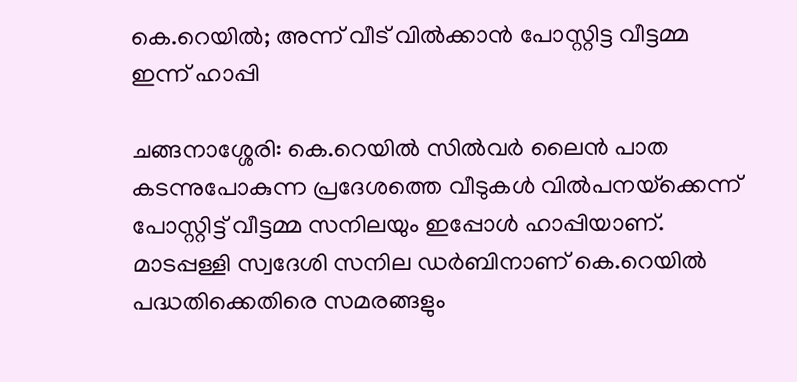കെ.റെയിൽ; അന്ന് വീട് വിൽക്കാൻ പോസ്റ്റിട്ട വീട്ടമ്മ ഇന്ന് ഹാപ്പി

ചങ്ങനാശ്ശേരി: കെ.റെയില്‍ സില്‍വര്‍ ലൈന്‍ പാത കടന്നുപോകുന്ന പ്രദേശത്തെ വീടുകള്‍ വില്‍പനയ്‌ക്കെന്ന് പോസ്റ്റിട്ട് വീട്ടമ്മ സനിലയും ഇപ്പോൾ ഹാപ്പിയാണ്. മാടപ്പള്ളി സ്വദേശി സനില ഡര്‍ബിനാണ് കെ.റെയിൽ പദ്ധതിക്കെതിരെ സമരങ്ങളും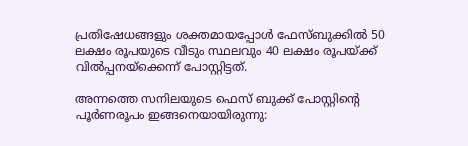പ്രതിഷേധങ്ങളും ശക്തമായപ്പോൾ ഫേസ്ബുക്കില്‍ 50 ലക്ഷം രൂപയുടെ വീടും സ്ഥലവും 40 ലക്ഷം രൂപയ്ക്ക് വില്‍പ്പനയ്‌ക്കെന്ന് പോസ്റ്റിട്ടത്.

അന്നത്തെ സനിലയുടെ ഫെസ് ബുക്ക് പോസ്റ്റിന്റെ പൂര്‍ണരൂപം ഇങ്ങനെയായിരുന്നു: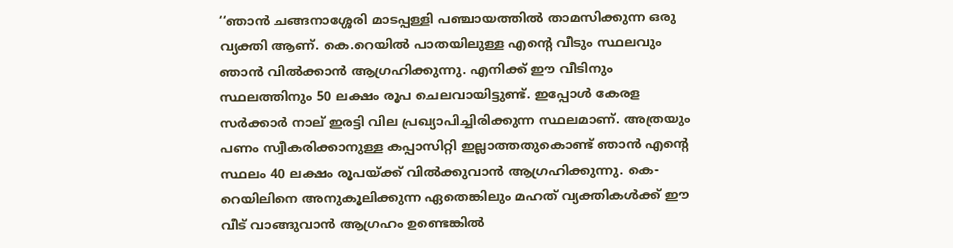‘‘ഞാന്‍ ചങ്ങനാശ്ശേരി മാടപ്പള്ളി പഞ്ചായത്തില്‍ താമസിക്കുന്ന ഒരു വ്യക്തി ആണ്. കെ.റെയില്‍ പാതയിലുള്ള എന്റെ വീടും സ്ഥലവും ഞാന്‍ വില്‍ക്കാന്‍ ആഗ്രഹിക്കുന്നു. എനിക്ക് ഈ വീടിനും സ്ഥലത്തിനും 50 ലക്ഷം രൂപ ചെലവായിട്ടുണ്ട്. ഇപ്പോള്‍ കേരള സര്‍ക്കാര്‍ നാല് ഇരട്ടി വില പ്രഖ്യാപിച്ചിരിക്കുന്ന സ്ഥലമാണ്. അത്രയും പണം സ്വീകരിക്കാനുള്ള കപ്പാസിറ്റി ഇല്ലാത്തതുകൊണ്ട് ഞാന്‍ എന്റെ സ്ഥലം 40 ലക്ഷം രൂപയ്ക്ക് വില്‍ക്കുവാന്‍ ആഗ്രഹിക്കുന്നു. കെ-റെയിലിനെ അനുകൂലിക്കുന്ന ഏതെങ്കിലും മഹത് വ്യക്തികള്‍ക്ക് ഈ വീട് വാങ്ങുവാന്‍ ആഗ്രഹം ഉണ്ടെങ്കില്‍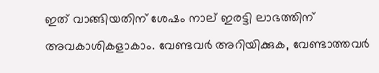ഇത് വാങ്ങിയതിന് ശേഷം നാല് ഇരട്ടി ലാഭത്തിന് അവകാശികളാകാം. വേണ്ടവര്‍ അറിയിക്കുക, വേണ്ടാത്തവര്‍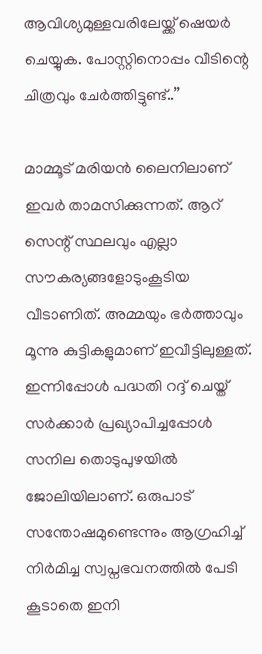ആവിശ്യമുള്ളവരിലേയ്ക്ക് ഷെയര്‍ ചെയ്യുക. പോസ്റ്റിനൊപ്പം വീടിന്റെ ചിത്രവും ചേര്‍ത്തിട്ടുണ്ട്..’’

മാമ്മൂട് മരിയന്‍ ലൈനിലാണ് ഇവര്‍ താമസിക്കുന്നത്. ആറ് സെന്റ് സ്ഥലവും എല്ലാ സൗകര്യങ്ങളോടുംകൂടിയ വീടാണിത്. അമ്മയും ഭര്‍ത്താവും മൂന്നു കുട്ടികളുമാണ് ഇവീട്ടിലുള്ളത്. ഇന്നിപ്പോൾ പദ്ധതി റദ്ദ് ചെയ്ത് സർക്കാർ പ്രഖ്യാപിച്ചപ്പോൾ സനില തൊടുപുഴയിൽ ജോലിയിലാണ്. ഒരുപാട് സന്തോഷമുണ്ടെന്നും ആഗ്രഹിച്ച് നിർമിച്ച സ്വപ്നഭവനത്തിൽ പേടി കൂടാതെ ഇനി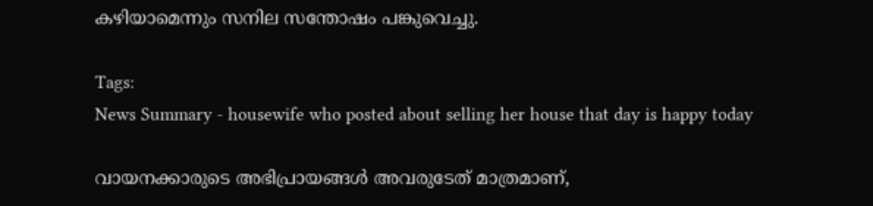കഴിയാമെന്നും സനില സന്തോഷം പങ്കുവെച്ചു.

Tags:
News Summary - housewife who posted about selling her house that day is happy today

വായനക്കാരുടെ അഭിപ്രായങ്ങള്‍ അവരുടേത് മാത്രമാണ്,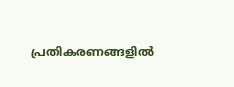പ്രതികരണങ്ങളിൽ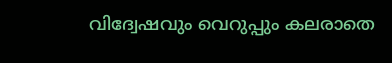വിദ്വേഷവും വെറുപ്പും കലരാതെ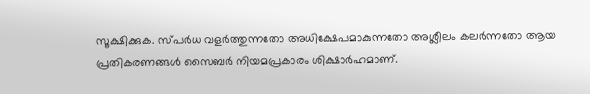സൂക്ഷിക്കുക. സ്പർധ വളർത്തുന്നതോ അധിക്ഷേപമാകുന്നതോ അശ്ലീലം കലർന്നതോ ആയ പ്രതികരണങ്ങൾ സൈബർ നിയമപ്രകാരം ശിക്ഷാർഹമാണ്.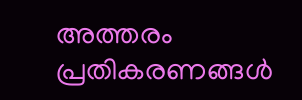അത്തരം പ്രതികരണങ്ങൾ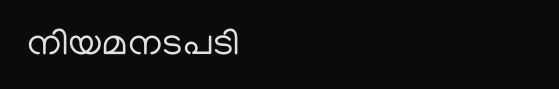നിയമനടപടി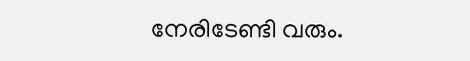നേരിടേണ്ടി വരും.